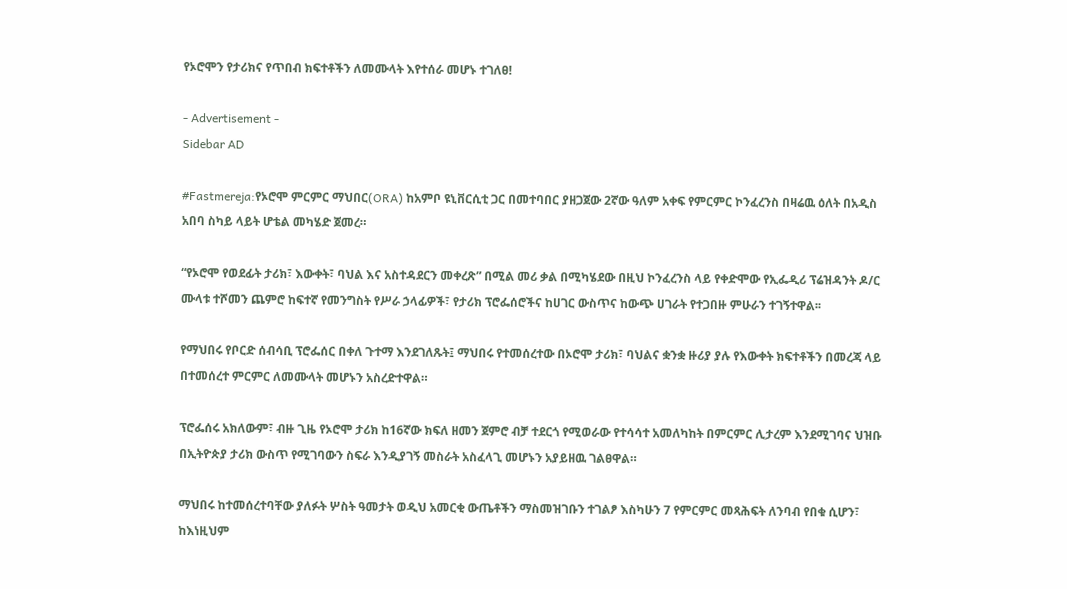የኦሮሞን የታሪክና የጥበብ ክፍተቶችን ለመሙላት እየተሰራ መሆኑ ተገለፀ!

- Advertisement -
Sidebar AD

#Fastmereja:የኦሮሞ ምርምር ማህበር(ORA) ከአምቦ ዩኒቨርሲቲ ጋር በመተባበር ያዘጋጀው 2ኛው ዓለም አቀፍ የምርምር ኮንፈረንስ በዛሬዉ ዕለት በአዲስ አበባ ስካይ ላይት ሆቴል መካሄድ ጀመረ።

“የኦሮሞ የወደፊት ታሪክ፣ እውቀት፣ ባህል እና አስተዳደርን መቀረጽ” በሚል መሪ ቃል በሚካሄደው በዚህ ኮንፈረንስ ላይ የቀድሞው የኢፌዲሪ ፕሬዝዳንት ዶ/ር ሙላቱ ተሾመን ጨምሮ ከፍተኛ የመንግስት የሥራ ኃላፊዎች፣ የታሪክ ፕሮፌሰሮችና ከሀገር ውስጥና ከውጭ ሀገራት የተጋበዙ ምሁራን ተገኝተዋል፡፡

የማህበሩ የቦርድ ሰብሳቢ ፕሮፌሰር በቀለ ጉተማ እንደገለጹት፤ ማህበሩ የተመሰረተው በኦሮሞ ታሪክ፣ ባህልና ቋንቋ ዙሪያ ያሉ የእውቀት ክፍተቶችን በመረጃ ላይ በተመሰረተ ምርምር ለመሙላት መሆኑን አስረድተዋል።

ፕሮፌሰሩ አክለውም፣ ብዙ ጊዜ የኦሮሞ ታሪክ ከ16ኛው ክፍለ ዘመን ጀምሮ ብቻ ተደርጎ የሚወራው የተሳሳተ አመለካከት በምርምር ሊታረም እንደሚገባና ህዝቡ በኢትዮጵያ ታሪክ ውስጥ የሚገባውን ስፍራ እንዲያገኝ መስራት አስፈላጊ መሆኑን አያይዘዉ ገልፀዋል።

ማህበሩ ከተመሰረተባቸው ያለፉት ሦስት ዓመታት ወዲህ አመርቂ ውጤቶችን ማስመዝገቡን ተገልፆ እስካሁን 7 የምርምር መጻሕፍት ለንባብ የበቁ ሲሆን፣ ከእነዚህም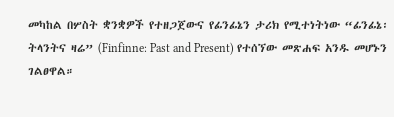መካከል በሦስት ቋንቋዎች የተዘጋጀውና የፊንፊኔን ታሪክ የሚተነትነው “ፊንፊኔ፡ ትላንትና ዛሬ” (Finfinne: Past and Present) የተሰኘው መጽሐፍ አንዱ መሆኑን ገልፀዋል።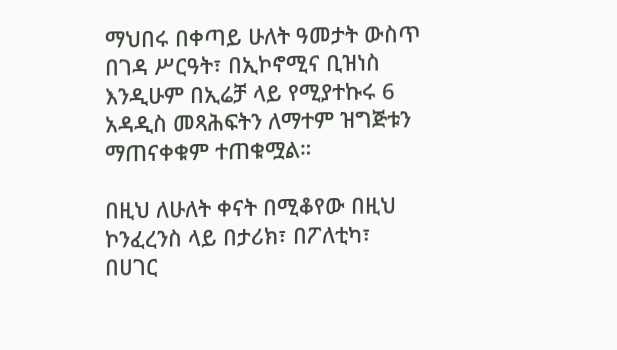ማህበሩ በቀጣይ ሁለት ዓመታት ውስጥ በገዳ ሥርዓት፣ በኢኮኖሚና ቢዝነስ እንዲሁም በኢሬቻ ላይ የሚያተኩሩ 6 አዳዲስ መጻሕፍትን ለማተም ዝግጅቱን ማጠናቀቁም ተጠቁሟል።

በዚህ ለሁለት ቀናት በሚቆየው በዚህ ኮንፈረንስ ላይ በታሪክ፣ በፖለቲካ፣ በሀገር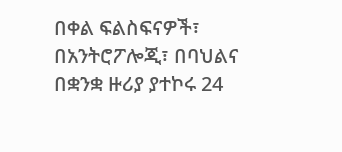በቀል ፍልስፍናዎች፣ በአንትሮፖሎጂ፣ በባህልና በቋንቋ ዙሪያ ያተኮሩ 24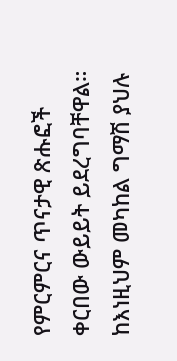የምርምርና ጥናታዊ ጽሑፎች ቀርበው ውይይት ይደረግባቸዋል። ከእነዚህም መካከል ግማሽ ያህሉ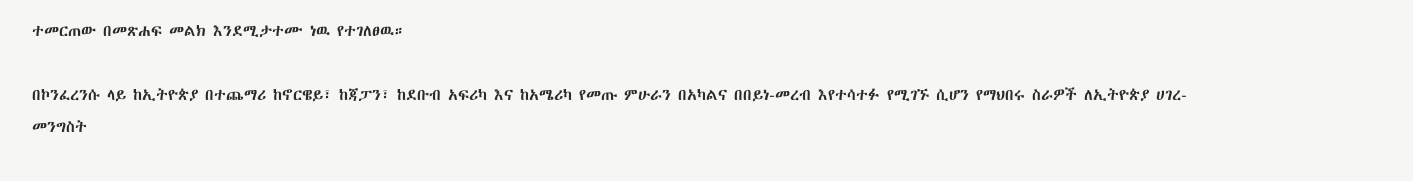ተመርጠው በመጽሐፍ መልክ እንደሚታተሙ ነዉ የተገለፀዉ።

በኮንፈረንሱ ላይ ከኢትዮጵያ በተጨማሪ ከኖርዌይ፣ ከጃፓን፣ ከደቡብ አፍሪካ እና ከአሜሪካ የመጡ ምሁራን በአካልና በበይነ-መረብ እየተሳተፉ የሚገኙ ሲሆን የማህበሩ ስራዎች ለኢትዮጵያ ሀገረ-መንግስት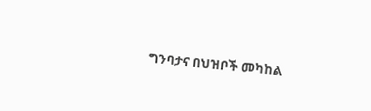ግንባታና በህዝቦች መካከል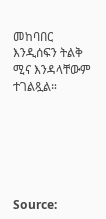መከባበር እንዲሰፍን ትልቅ ሚና እንዳላቸውም ተገልጿል።






Source: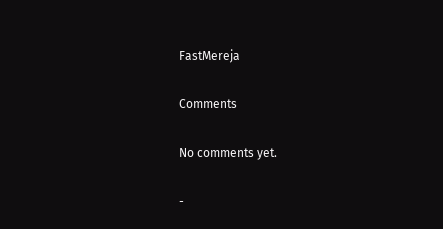FastMereja

Comments

No comments yet.

-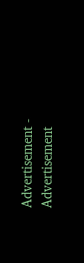Advertisement -
Advertisement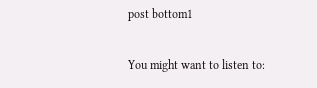post bottom1

You might want to listen to: